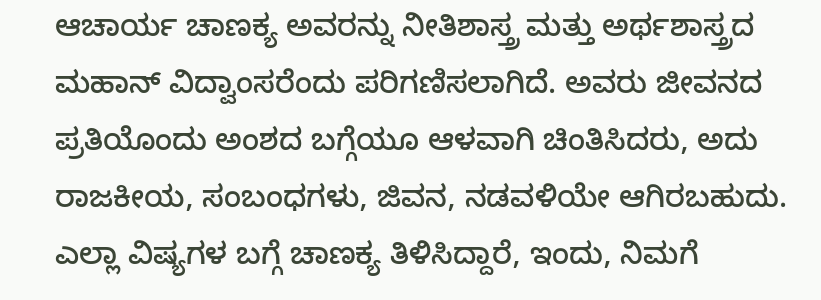ಆಚಾರ್ಯ ಚಾಣಕ್ಯ ಅವರನ್ನು ನೀತಿಶಾಸ್ತ್ರ ಮತ್ತು ಅರ್ಥಶಾಸ್ತ್ರದ ಮಹಾನ್ ವಿದ್ವಾಂಸರೆಂದು ಪರಿಗಣಿಸಲಾಗಿದೆ. ಅವರು ಜೀವನದ ಪ್ರತಿಯೊಂದು ಅಂಶದ ಬಗ್ಗೆಯೂ ಆಳವಾಗಿ ಚಿಂತಿಸಿದರು, ಅದು ರಾಜಕೀಯ, ಸಂಬಂಧಗಳು, ಜಿವನ, ನಡವಳಿಯೇ ಆಗಿರಬಹುದು. ಎಲ್ಲಾ ವಿಷ್ಯಗಳ ಬಗ್ಗೆ ಚಾಣಕ್ಯ ತಿಳಿಸಿದ್ದಾರೆ, ಇಂದು, ನಿಮಗೆ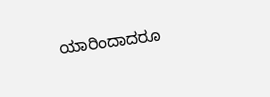ಯಾರಿಂದಾದರೂ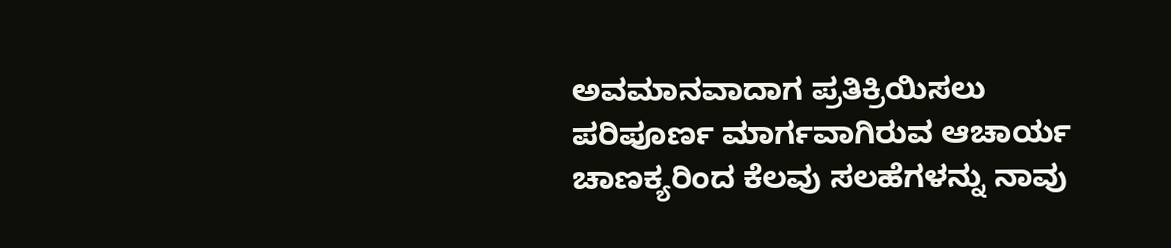ಅವಮಾನವಾದಾಗ ಪ್ರತಿಕ್ರಿಯಿಸಲು ಪರಿಪೂರ್ಣ ಮಾರ್ಗವಾಗಿರುವ ಆಚಾರ್ಯ ಚಾಣಕ್ಯರಿಂದ ಕೆಲವು ಸಲಹೆಗಳನ್ನು ನಾವು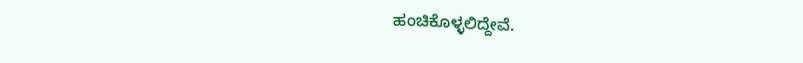ಹಂಚಿಕೊಳ್ಳಲಿದ್ದೇವೆ.